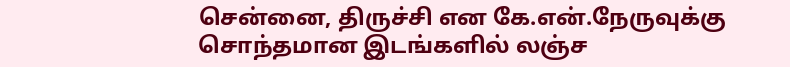சென்னை, திருச்சி என கே.என்.நேருவுக்கு சொந்தமான இடங்களில் லஞ்ச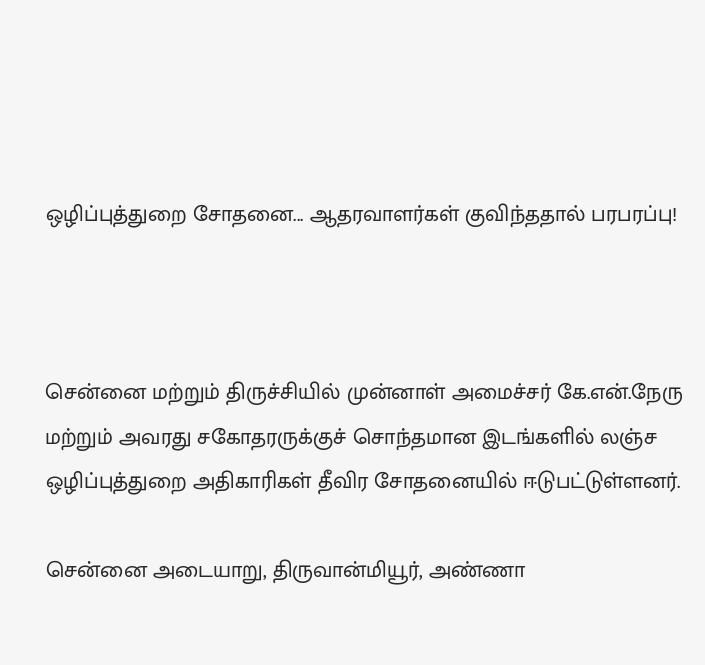ஒழிப்புத்துறை சோதனை... ஆதரவாளர்கள் குவிந்ததால் பரபரப்பு!



சென்னை மற்றும் திருச்சியில் முன்னாள் அமைச்சர் கே.என்.நேரு மற்றும் அவரது சகோதரருக்குச் சொந்தமான இடங்களில் லஞ்ச ஒழிப்புத்துறை அதிகாரிகள் தீவிர சோதனையில் ஈடுபட்டுள்ளனர்.

சென்னை அடையாறு, திருவான்மியூர், அண்ணா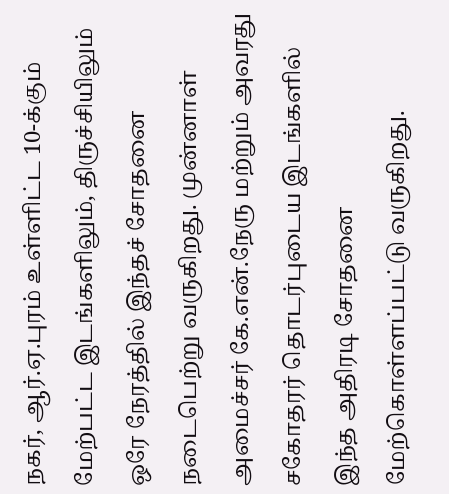நகர், ஆர்.ஏ.புரம் உள்ளிட்ட 10-க்கும் மேற்பட்ட இடங்களிலும், திருச்சியிலும் ஒரே நேரத்தில் இந்தச் சோதனை நடைபெற்று வருகிறது. முன்னாள் அமைச்சர் கே.என்.நேரு மற்றும் அவரது சகோதரர் தொடர்புடைய இடங்களில் இந்த அதிரடி சோதனை மேற்கொள்ளப்பட்டு வருகிறது.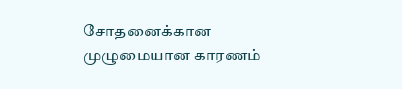சோதனைக்கான முழுமையான காரணம்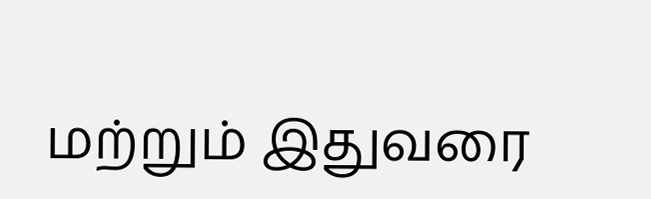மற்றும் இதுவரை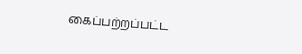கைப்பற்றப்பட்ட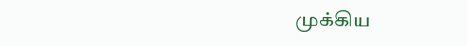முக்கிய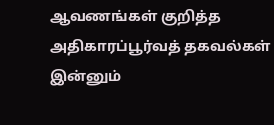ஆவணங்கள் குறித்த அதிகாரப்பூர்வத் தகவல்கள் இன்னும்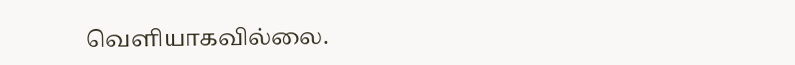வெளியாகவில்லை.